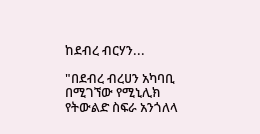ከደብረ ብርሃን...

"በደብረ ብረሀን አካባቢ በሚገኘው የሚኒሊክ የትውልድ ስፍራ አንጎለላ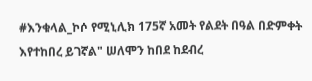#እንቁላል_ኮሶ የሚኒሊክ 175ኛ አመት የልደት በዓል በድምቀት እየተከበረ ይገኛል" ሠለሞን ከበደ ከደብረ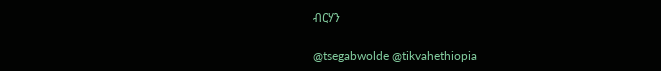ብርሃን

@tsegabwolde @tikvahethiopia